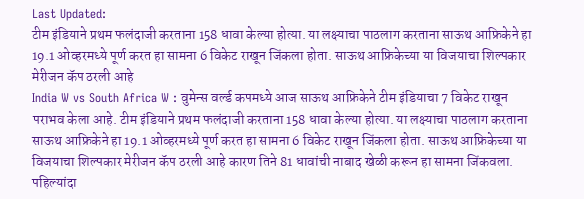Last Updated:
टीम इंडियाने प्रथम फलंदाजी करताना 158 धावा केल्या होत्या. या लक्ष्याचा पाठलाग करताना साऊथ आफ्रिकेने हा 19.1 ओव्हरमध्ये पूर्ण करत हा सामना 6 विकेट राखून जिंकला होता. साऊथ आफ्रिकेच्या या विजयाचा शिल्पकार मेरीजन कॅप ठरली आहे
India W vs South Africa W : वुमेन्स वर्ल्ड कपमध्ये आज साऊथ आफ्रिकेने टीम इंडियाचा 7 विकेट राखून पराभव केला आहे. टीम इंडियाने प्रथम फलंदाजी करताना 158 धावा केल्या होत्या. या लक्ष्याचा पाठलाग करताना साऊथ आफ्रिकेने हा 19.1 ओव्हरमध्ये पूर्ण करत हा सामना 6 विकेट राखून जिंकला होता. साऊथ आफ्रिकेच्या या विजयाचा शिल्पकार मेरीजन कॅप ठरली आहे कारण तिने 81 धावांची नाबाद खेळी करून हा सामना जिंकवला.
पहिल्यांदा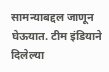सामन्याबद्दल जाणून घेऊयात. टीम इंडियाने दिलेल्या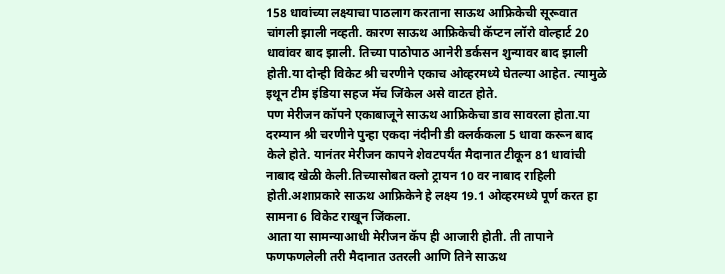158 धावांच्या लक्ष्याचा पाठलाग करताना साऊथ आफ्रिकेची सूरूवात चांगली झाली नव्हती. कारण साऊथ आफ्रिकेची कॅप्टन लॉरो वोल्हार्ट 20 धावांवर बाद झाली. तिच्या पाठोपाठ आनेरी डर्कसन शुन्यावर बाद झाली होती.या दोन्ही विकेट श्री चरणीने एकाच ओव्हरमध्ये घेतल्या आहेत. त्यामुळे इथून टीम इंडिया सहज मॅच जिंकेल असे वाटत होते.
पण मेरीजन कॉपने एकाबाजूने साऊथ आफ्रिकेचा डाव सावरला होता.या दरम्यान श्री चरणीने पुन्हा एकदा नंदीनी डी क्लर्ककला 5 धावा करून बाद केले होते. यानंतर मेरीजन कापने शेवटपर्यंत मैदानात टीकून 81 धावांची नाबाद खेळी केली.तिच्यासोबत क्लो ट्रायन 10 वर नाबाद राहिली होती.अशाप्रकारे साऊथ आफ्रिकेने हे लक्ष्य 19.1 ओव्हरमध्ये पूर्ण करत हा सामना 6 विकेट राखून जिंकला.
आता या सामन्याआधी मेरीजन कॅप ही आजारी होती. ती तापाने फणफणलेली तरी मैदानात उतरली आणि तिने साऊथ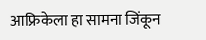आफ्रिकेला हा सामना जिंकून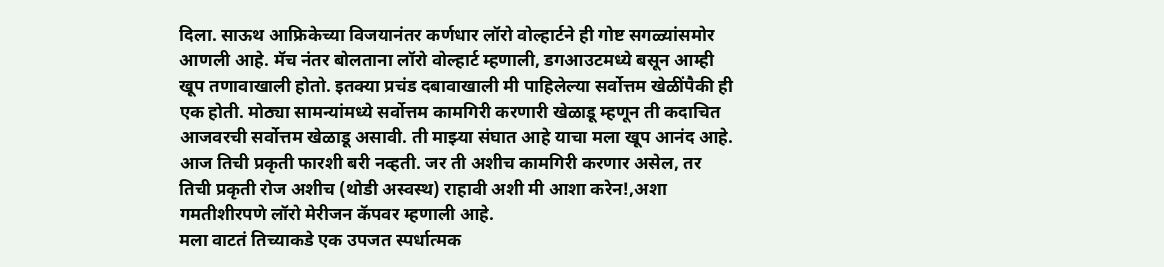दिला. साऊथ आफ्रिकेच्या विजयानंतर कर्णधार लॉरो वोल्हार्टने ही गोष्ट सगळ्यांसमोर आणली आहे. मॅच नंतर बोलताना लॉरो वोल्हार्ट म्हणाली, डगआउटमध्ये बसून आम्ही खूप तणावाखाली होतो. इतक्या प्रचंड दबावाखाली मी पाहिलेल्या सर्वोत्तम खेळींपैकी ही एक होती. मोठ्या सामन्यांमध्ये सर्वोत्तम कामगिरी करणारी खेळाडू म्हणून ती कदाचित आजवरची सर्वोत्तम खेळाडू असावी. ती माझ्या संघात आहे याचा मला खूप आनंद आहे. आज तिची प्रकृती फारशी बरी नव्हती. जर ती अशीच कामगिरी करणार असेल, तर तिची प्रकृती रोज अशीच (थोडी अस्वस्थ) राहावी अशी मी आशा करेन!,अशा गमतीशीरपणे लॉरो मेरीजन कॅपवर म्हणाली आहे.
मला वाटतं तिच्याकडे एक उपजत स्पर्धात्मक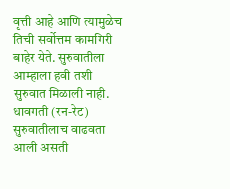वृत्ती आहे आणि त्यामुळेच तिची सर्वोत्तम कामगिरी बाहेर येते. सुरुवातीला आम्हाला हवी तशी सुरुवात मिळाली नाही. धावगती (रन-रेट) सुरुवातीलाच वाढवता आली असती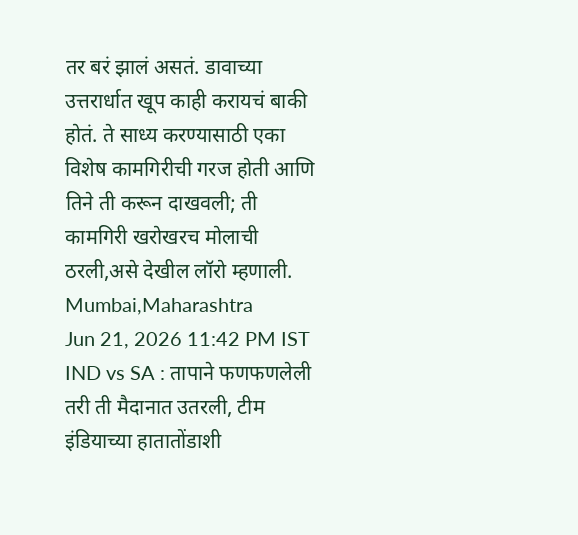तर बरं झालं असतं. डावाच्या उत्तरार्धात खूप काही करायचं बाकी होतं. ते साध्य करण्यासाठी एका विशेष कामगिरीची गरज होती आणि तिने ती करून दाखवली; ती कामगिरी खरोखरच मोलाची ठरली,असे देखील लॉरो म्हणाली.
Mumbai,Maharashtra
Jun 21, 2026 11:42 PM IST
IND vs SA : तापाने फणफणलेली तरी ती मैदानात उतरली, टीम इंडियाच्या हातातोंडाशी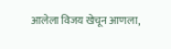आलेला विजय खेचून आणला,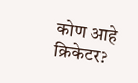कोण आहे क्रिकेटर?